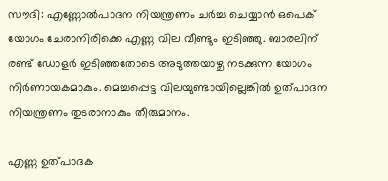സൗദി: എണ്ണോല്‍പാദന നിയന്ത്രണം ചര്‍ച്ച ചെയ്യാന്‍ ഒപെക് യോഗം ചേരാനിരിക്കെ എണ്ണ വില വീണ്ടും ഇടിഞ്ഞു. ബാരലിന് രണ്ട് ഡോളര്‍ ഇടിഞ്ഞതോടെ അടുത്തയാഴ്ച നടക്കുന്ന യോഗം നിര്‍ണായകമാകും. മെച്ചപ്പെട്ട വിലയുണ്ടായില്ലെങ്കില്‍ ഉത്പാദന നിയന്ത്രണം തുടരാനാകും തീരുമാനം.

എണ്ണ ഉത്പാദക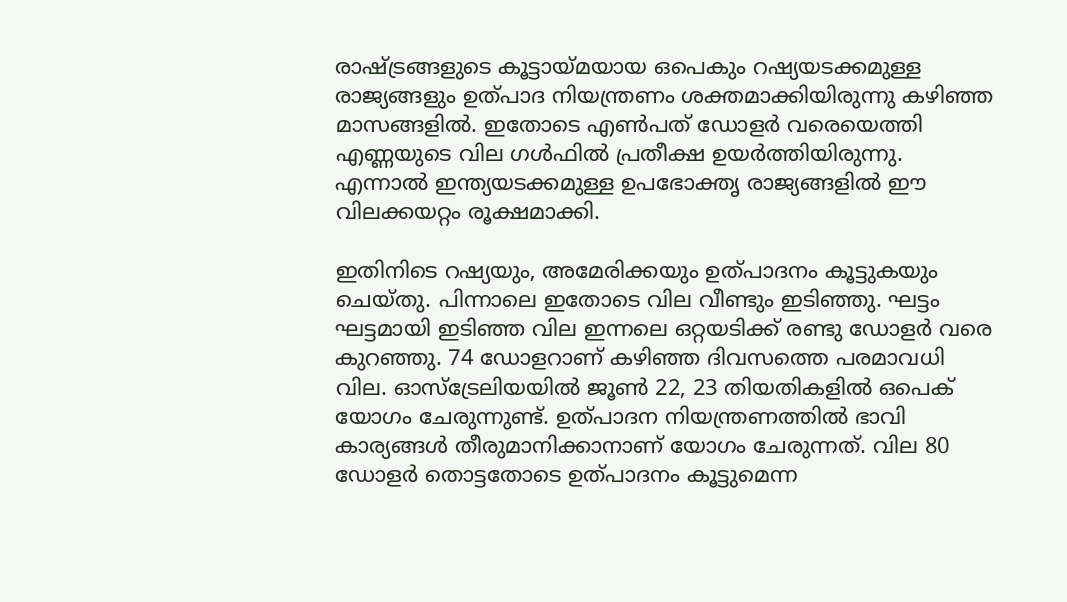രാഷ്ട്രങ്ങളുടെ കൂട്ടായ്മയായ ഒപെകും റഷ്യയടക്കമുള്ള രാജ്യങ്ങളും ഉത്പാദ നിയന്ത്രണം ശക്തമാക്കിയിരുന്നു കഴിഞ്ഞ മാസങ്ങളില്‍. ഇതോടെ എണ്‍പത് ഡോളര്‍ വരെയെത്തി എണ്ണയുടെ വില ഗള്‍ഫില്‍ പ്രതീക്ഷ ഉയര്‍ത്തിയിരുന്നു. എന്നാല്‍ ഇന്ത്യയടക്കമുള്ള ഉപഭോക്തൃ രാജ്യങ്ങളില്‍ ഈ വിലക്കയറ്റം രൂക്ഷമാക്കി.

ഇതിനിടെ റഷ്യയും, അമേരിക്കയും ഉത്പാദനം കൂട്ടുകയും ചെയ്തു. പിന്നാലെ ഇതോടെ വില വീണ്ടും ഇടിഞ്ഞു. ഘട്ടം ഘട്ടമായി ഇടിഞ്ഞ വില ഇന്നലെ ഒറ്റയടിക്ക് രണ്ടു ഡോളര്‍ വരെ കുറഞ്ഞു. 74 ഡോളറാണ് കഴിഞ്ഞ ദിവസത്തെ പരമാവധി വില. ഓസ്‌ട്രേലിയയില്‍ ജൂണ്‍ 22, 23 തിയതികളില്‍ ഒപെക് യോഗം ചേരുന്നുണ്ട്. ഉത്പാദന നിയന്ത്രണത്തില്‍ ഭാവി കാര്യങ്ങള്‍ തീരുമാനിക്കാനാണ് യോഗം ചേരുന്നത്. വില 80 ഡോളര്‍ തൊട്ടതോടെ ഉത്പാദനം കൂട്ടുമെന്ന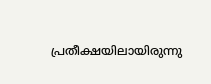പ്രതീക്ഷയിലായിരുന്നു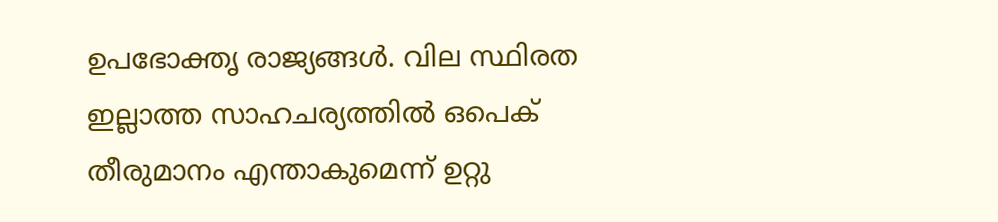ഉപഭോക്തൃ രാജ്യങ്ങള്‍. വില സ്ഥിരത ഇല്ലാത്ത സാഹചര്യത്തില്‍ ഒപെക് തീരുമാനം എന്താകുമെന്ന് ഉറ്റു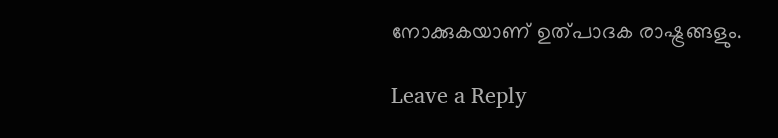നോക്കുകയാണ് ഉത്പാദക രാഷ്ട്രങ്ങളും.

Leave a Reply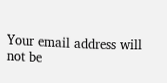Your email address will not be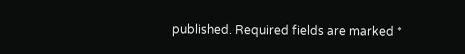published. Required fields are marked *